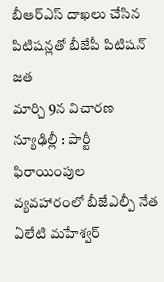బీఆర్ఎస్ దాఖలు చేసిన పిటిషన్లతో బీజేపీ పిటిషన్ జత
మార్చి 9న విచారణ
న్యూఢిల్లీ : పార్టీ ఫిరాయింపుల వ్యవహారంలో బీజేఎల్పీ నేత ఏలేటి మహేశ్వర్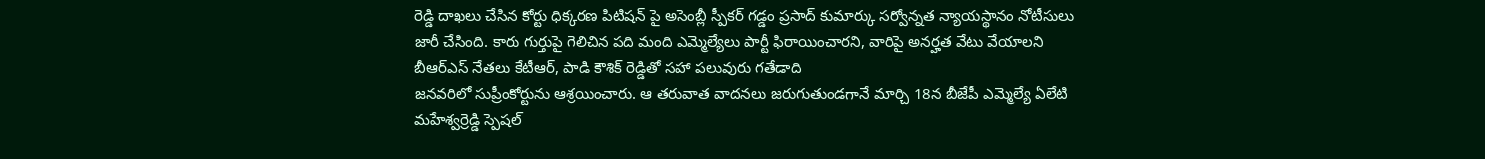రెడ్డి దాఖలు చేసిన కోర్టు ధిక్కరణ పిటిషన్ పై అసెంబ్లీ స్పీకర్ గడ్డం ప్రసాద్ కుమార్కు సర్వోన్నత న్యాయస్థానం నోటీసులు జారీ చేసింది. కారు గుర్తుపై గెలిచిన పది మంది ఎమ్మెల్యేలు పార్టీ ఫిరాయించారని, వారిపై అనర్హత వేటు వేయాలని బీఆర్ఎస్ నేతలు కేటీఆర్, పాడి కౌశిక్ రెడ్డితో సహా పలువురు గతేడాది
జనవరిలో సుప్రీంకోర్టును ఆశ్రయించారు. ఆ తరువాత వాదనలు జరుగుతుండగానే మార్చి 18న బీజేపీ ఎమ్మెల్యే ఏలేటి మహేశ్వర్రెడ్డి స్పెషల్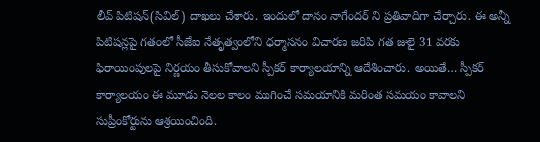లీవ్ పిటిషన్(సివిల్) దాఖలు చేశారు. ఇందులో దానం నాగేందర్ ని ప్రతివాదిగా చేర్చారు. ఈ అన్నీ పిటిషన్లపై గతంలో సీజేఐ నేతృత్వంలోని ధర్మాసనం విచారణ జరిపి గత జులై 31 వరకు ఫిరాయింపులపై నిర్ణయం తీసుకోవాలని స్పీకర్ కార్యాలయాన్ని ఆదేశించారు. అయితే… స్పీకర్ కార్యాలయం ఈ మూడు నెలల కాలం ముగించే సమయానికి మరింత సమయం కావాలని సుప్రీంకోర్టును ఆశ్రయించింది.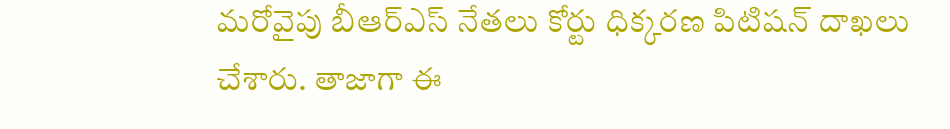మరోవైపు బీఆర్ఎస్ నేతలు కోర్టు ధిక్కరణ పిటిషన్ దాఖలు చేశారు. తాజాగా ఈ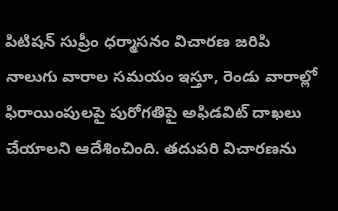పిటిషన్ సుప్రీం ధర్మాసనం విచారణ జరిపి నాలుగు వారాల సమయం ఇస్తూ, రెండు వారాల్లో ఫిరాయింపులపై పురోగతిపై అఫిడవిట్ దాఖలు చేయాలని ఆదేశించింది. తదుపరి విచారణను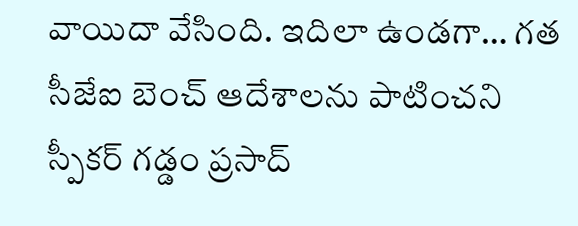వాయిదా వేసింది. ఇదిలా ఉండగా… గత సీజేఐ బెంచ్ ఆదేశాలను పాటించని స్పీకర్ గడ్డం ప్రసాద్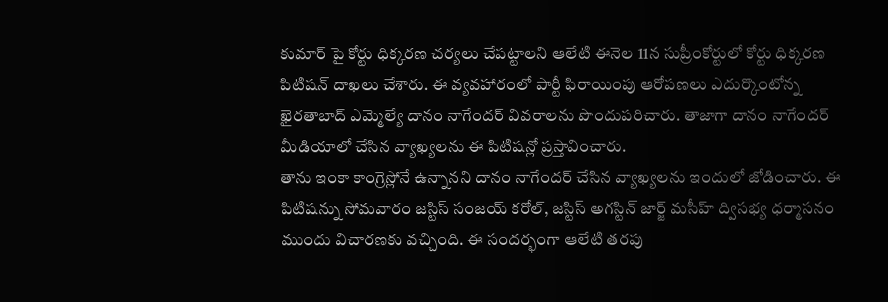కుమార్ పై కోర్టు ధిక్కరణ చర్యలు చేపట్టాలని ఆలేటి ఈనెల 11న సుప్రీంకోర్టులో కోర్టు ధిక్కరణ పిటిషన్ దాఖలు చేశారు. ఈ వ్యవహారంలో పార్టీ ఫిరాయింపు ఆరోపణలు ఎదుర్కొంటోన్న ఖైరతాబాద్ ఎమ్మెల్యే దానం నాగేందర్ వివరాలను పొందుపరిచారు. తాజాగా దానం నాగేందర్ మీడియాలో చేసిన వ్యాఖ్యలను ఈ పిటిషన్లో ప్రస్తావించారు.
తాను ఇంకా కాంగ్రెస్లోనే ఉన్నానని దానం నాగేందర్ చేసిన వ్యాఖ్యలను ఇందులో జోడించారు. ఈ పిటిషన్ను సోమవారం జస్టిస్ సంజయ్ కరోల్, జస్టిస్ అగస్టిన్ జార్జ్ మసీహ్ ద్విసభ్య ధర్మాసనం ముందు విచారణకు వచ్చింది. ఈ సందర్భంగా ఆలేటి తరపు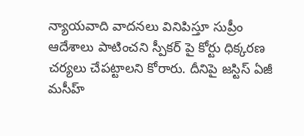న్యాయవాది వాదనలు వినిపిస్తూ సుప్రీం ఆదేశాలు పాటించని స్పీకర్ పై కోర్టు ధిక్కరణ చర్యలు చేపట్టాలని కోరారు. దీనిపై జస్టిస్ ఏజీ మసీహ్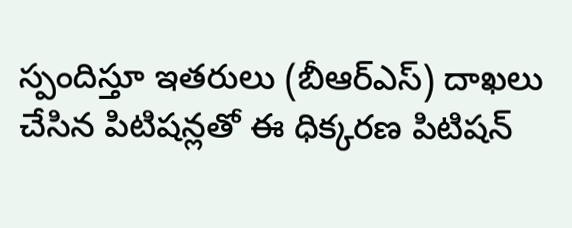స్పందిస్తూ ఇతరులు (బీఆర్ఎస్) దాఖలు చేసిన పిటిషన్లతో ఈ ధిక్కరణ పిటిషన్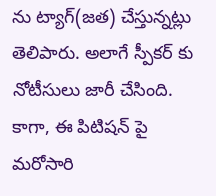ను ట్యాగ్(జత) చేస్తున్నట్లు తెలిపారు. అలాగే స్పీకర్ కు నోటీసులు జారీ చేసింది. కాగా, ఈ పిటిషన్ పై మరోసారి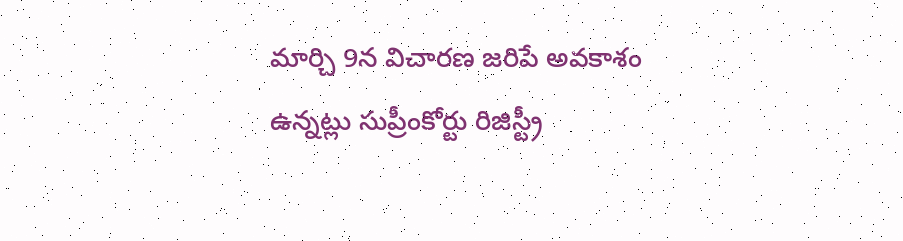మార్చి 9న విచారణ జరిపే అవకాశం ఉన్నట్లు సుప్రీంకోర్టు రిజిస్ట్రీ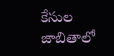కేసుల జాబితాలో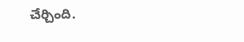చేర్చింది.